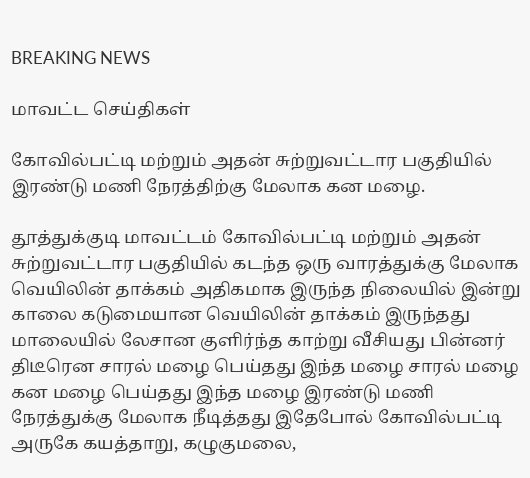BREAKING NEWS

மாவட்ட செய்திகள்

கோவில்பட்டி மற்றும் அதன் சுற்றுவட்டார பகுதியில் இரண்டு மணி நேரத்திற்கு மேலாக கன மழை‌.

தூத்துக்குடி மாவட்டம் கோவில்பட்டி மற்றும் அதன் சுற்றுவட்டார பகுதியில் கடந்த ஒரு வாரத்துக்கு மேலாக வெயிலின் தாக்கம் அதிகமாக இருந்த நிலையில் இன்று காலை கடுமையான வெயிலின் தாக்கம் இருந்தது மாலையில் லேசான குளிர்ந்த காற்று வீசியது பின்னர் திடீரென சாரல் மழை பெய்தது இந்த மழை சாரல் மழை கன மழை பெய்தது இந்த மழை இரண்டு மணி நேரத்துக்கு மேலாக நீடித்தது இதேபோல் கோவில்பட்டி அருகே கயத்தாறு, கழுகுமலை,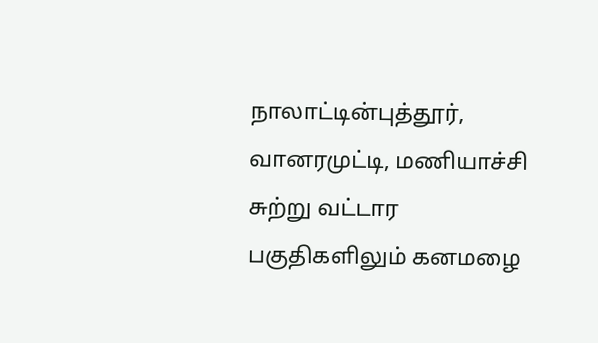நாலாட்டின்புத்தூர், வானரமுட்டி, மணியாச்சி சுற்று வட்டார பகுதிகளிலும் கனமழை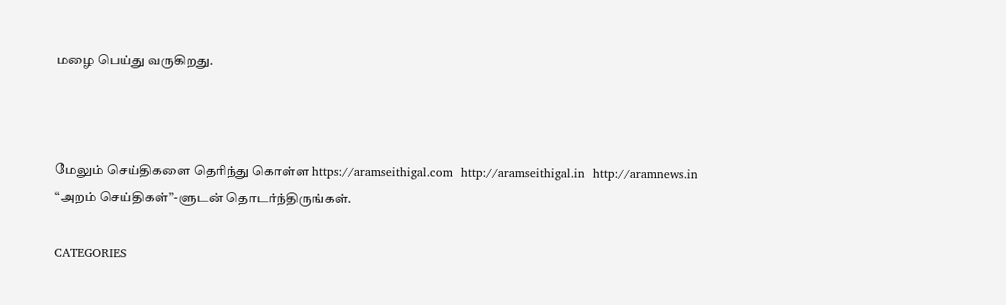மழை பெய்து வருகிறது.



மேலும் செய்திகளை தெரிந்து கொள்ள https://aramseithigal.com  http://aramseithigal.in  http://aramnews.in “அறம் செய்திகள்”-ளுடன் தொடர்ந்திருங்கள்.

CATEGORIES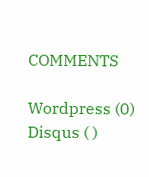COMMENTS

Wordpress (0)
Disqus ( )